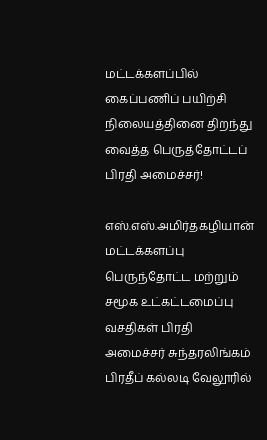மட்டக்களப்பில் கைப்பணிப் பயிற்சி நிலையத்தினை திறந்து வைத்த பெருத்தோட்டப் பிரதி அமைச்சர்!

எஸ்.எஸ்.அமிர்தகழியான் மட்டக்களப்பு பெருந்தோட்ட மற்றும் சமூக உட்கட்டமைப்பு வசதிகள் பிரதி அமைச்சர் சுந்தரலிங்கம் பிரதீப் கல்லடி வேலூரில்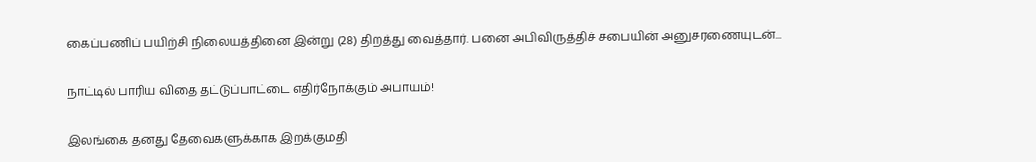கைப்பணிப் பயிற்சி நிலையத்தினை இன்று (28) திறத்து வைத்தார். பனை அபிவிருத்திச் சபையின் அனுசரணையுடன்...

நாட்டில் பாரிய விதை தட்டுப்பாட்டை எதிர்நோக்கும் அபாயம்!

இலங்கை தனது தேவைகளுக்காக இறக்குமதி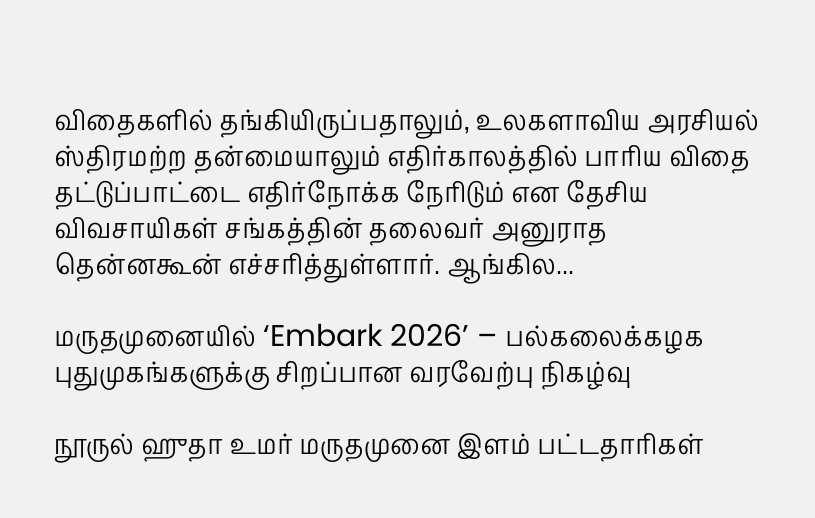விதைகளில் தங்கியிருப்பதாலும், உலகளாவிய அரசியல் ஸ்திரமற்ற தன்மையாலும் எதிர்காலத்தில் பாரிய விதை தட்டுப்பாட்டை எதிர்நோக்க நேரிடும் என தேசிய விவசாயிகள் சங்கத்தின் தலைவர் அனுராத தென்னகூன் எச்சரித்துள்ளார். ஆங்கில...

மருதமுனையில் ‘Embark 2026’ – பல்கலைக்கழக புதுமுகங்களுக்கு சிறப்பான வரவேற்பு நிகழ்வு

நூருல் ஹுதா உமர் மருதமுனை இளம் பட்டதாரிகள்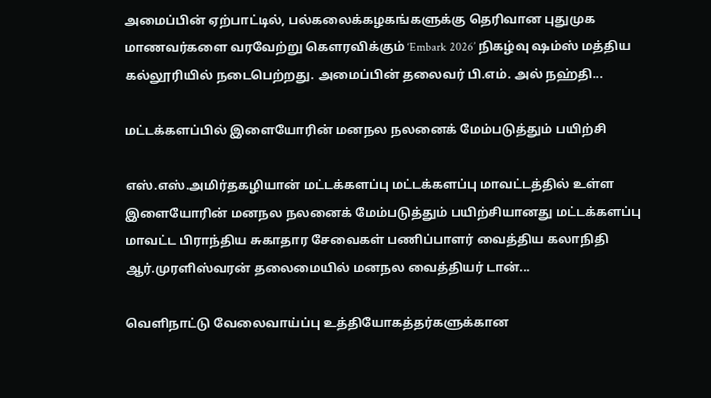அமைப்பின் ஏற்பாட்டில், பல்கலைக்கழகங்களுக்கு தெரிவான புதுமுக மாணவர்களை வரவேற்று கௌரவிக்கும் ‘Embark 2026’ நிகழ்வு ஷம்ஸ் மத்திய கல்லூரியில் நடைபெற்றது. அமைப்பின் தலைவர் பி.எம். அல் நஹ்தி...

மட்டக்களப்பில் இளையோரின் மனநல நலனைக் மேம்படுத்தும் பயிற்சி

எஸ்.எஸ்.அமிர்தகழியான் மட்டக்களப்பு மட்டக்களப்பு மாவட்டத்தில் உள்ள இளையோரின் மனநல நலனைக் மேம்படுத்தும் பயிற்சியானது மட்டக்களப்பு மாவட்ட பிராந்திய சுகாதார சேவைகள் பணிப்பாளர் வைத்திய கலாநிதி ஆர்.முரளிஸ்வரன் தலைமையில் மனநல வைத்தியர் டான்...

வெளிநாட்டு வேலைவாய்ப்பு உத்தியோகத்தர்களுக்கான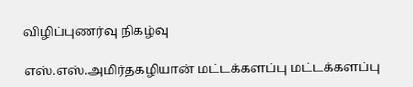விழிப்புணர்வு நிகழ்வு

எஸ்.எஸ்.அமிர்தகழியான் மட்டக்களப்பு மட்டக்களப்பு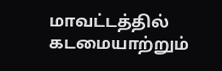மாவட்டத்தில் கடமையாற்றும்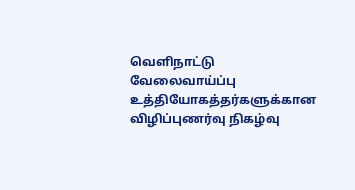வெளிநாட்டு வேலைவாய்ப்பு உத்தியோகத்தர்களுக்கான விழிப்புணர்வு நிகழ்வு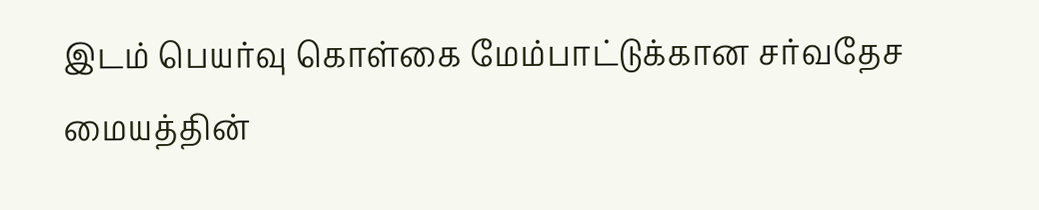இடம் பெயர்வு கொள்கை மேம்பாட்டுக்கான சர்வதேச மையத்தின்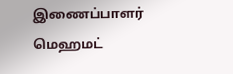இணைப்பாளர் மெஹமட்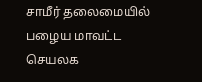சாமீர் தலைமையில் பழைய மாவட்ட செயலக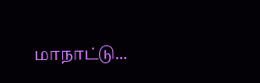மாநாட்டு...